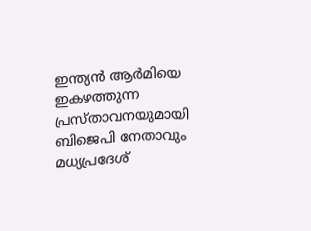ഇന്ത്യൻ ആർമിയെ ഇകഴത്തുന്ന പ്രസ്താവനയുമായി ബിജെപി നേതാവും മധ്യപ്രദേശ്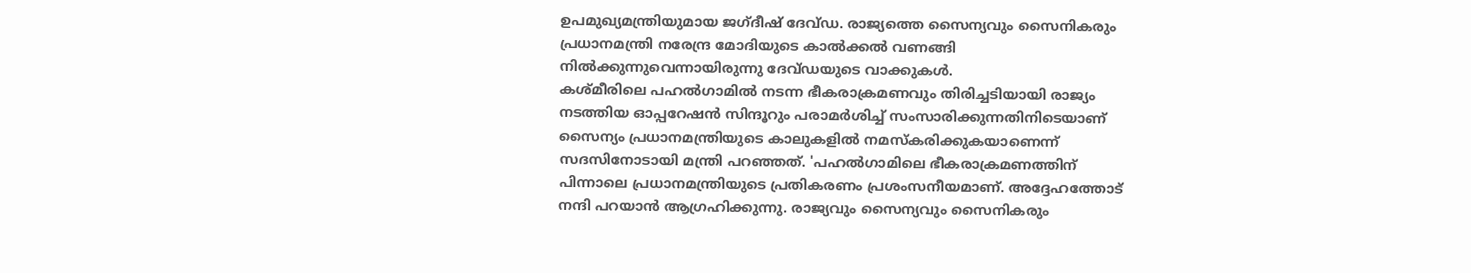ഉപമുഖ്യമന്ത്രിയുമായ ജഗ്ദീഷ് ദേവ്ഡ. രാജ്യത്തെ സൈന്യവും സൈനികരും പ്രധാനമന്ത്രി നരേന്ദ്ര മോദിയുടെ കാൽക്കൽ വണങ്ങി നിൽക്കുന്നുവെന്നായിരുന്നു ദേവ്ഡയുടെ വാക്കുകൾ.
കശ്മീരിലെ പഹൽഗാമിൽ നടന്ന ഭീകരാക്രമണവും തിരിച്ചടിയായി രാജ്യം നടത്തിയ ഓപ്പറേഷൻ സിന്ദൂറും പരാമർശിച്ച് സംസാരിക്കുന്നതിനിടെയാണ് സൈന്യം പ്രധാനമന്ത്രിയുടെ കാലുകളിൽ നമസ്കരിക്കുകയാണെന്ന് സദസിനോടായി മന്ത്രി പറഞ്ഞത്. 'പഹൽഗാമിലെ ഭീകരാക്രമണത്തിന് പിന്നാലെ പ്രധാനമന്ത്രിയുടെ പ്രതികരണം പ്രശംസനീയമാണ്. അദ്ദേഹത്തോട് നന്ദി പറയാൻ ആഗ്രഹിക്കുന്നു. രാജ്യവും സൈന്യവും സൈനികരും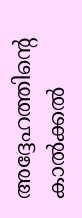അദ്ദേഹത്തിന്റെ കാൽക്കൽ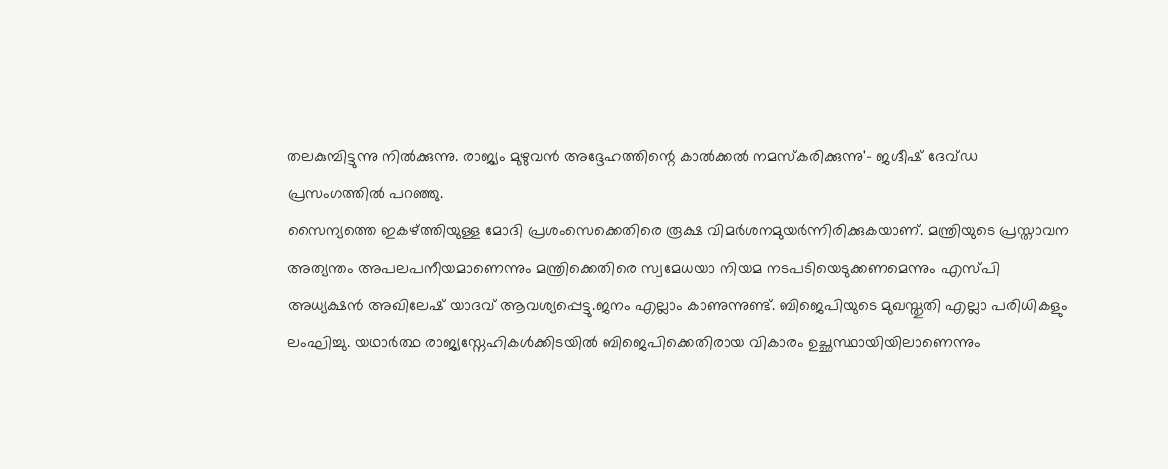തലകുമ്പിട്ടുന്നു നിൽക്കുന്നു. രാജ്യം മുഴുവൻ അദ്ദേഹത്തിന്റെ കാൽക്കൽ നമസ്കരിക്കുന്നു'- ജഗ്ദീഷ് ദേവ്ഡ പ്രസംഗത്തിൽ പറഞ്ഞു.
സൈന്യത്തെ ഇകഴ്ത്തിയുള്ള മോദി പ്രശംസെക്കെതിരെ രൂക്ഷ വിമർശനമുയർന്നിരിക്കുകയാണ്. മന്ത്രിയുടെ പ്രസ്താവന അത്യന്തം അപലപനീയമാണെന്നും മന്ത്രിക്കെതിരെ സ്വമേധയാ നിയമ നടപടിയെടുക്കണമെന്നും എസ്പി അധ്യക്ഷൻ അഖിലേഷ് യാദവ് ആവശ്യപ്പെട്ടു.ജനം എല്ലാം കാണുന്നുണ്ട്. ബിജെപിയുടെ മുഖസ്തുതി എല്ലാ പരിധികളും ലംഘിച്ചു. യഥാർത്ഥ രാജ്യസ്നേഹികൾക്കിടയിൽ ബിജെപിക്കെതിരായ വികാരം ഉച്ഛസ്ഥായിയിലാണെന്നും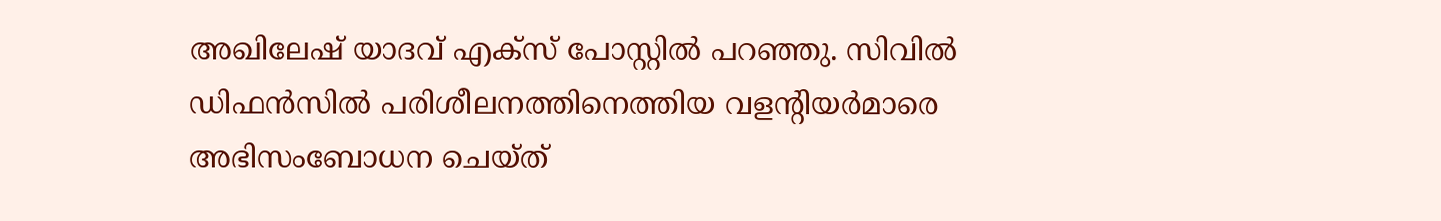അഖിലേഷ് യാദവ് എക്സ് പോസ്റ്റിൽ പറഞ്ഞു. സിവിൽ ഡിഫൻസിൽ പരിശീലനത്തിനെത്തിയ വളന്റിയർമാരെ അഭിസംബോധന ചെയ്ത്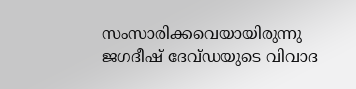സംസാരിക്കവെയായിരുന്നു ജഗദീഷ് ദേവ്ഡയുടെ വിവാദ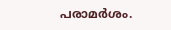പരാമർശം.